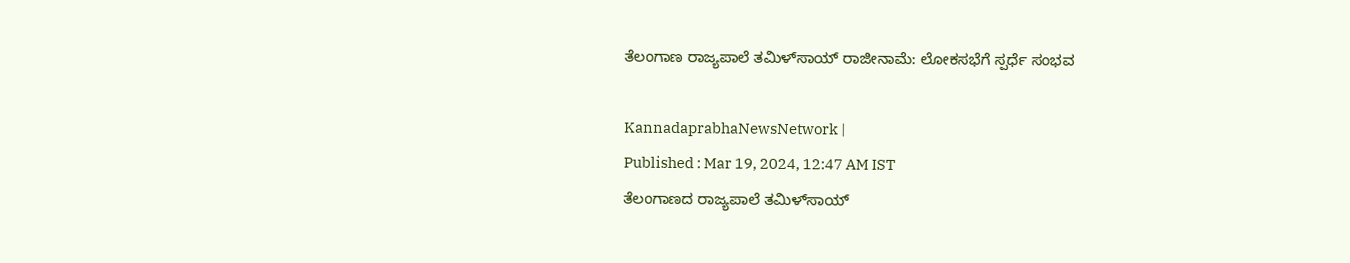ತೆಲಂಗಾಣ ರಾಜ್ಯಪಾಲೆ ತಮಿಳ್‌ಸಾಯ್‌ ರಾಜೀನಾಮೆ: ಲೋಕಸಭೆಗೆ ಸ್ಪರ್ಧೆ ಸಂಭವ

KannadaprabhaNewsNetwork |
Published : Mar 19, 2024, 12:47 AM IST
ತೆಲಂಗಾಣದ ರಾಜ್ಯಪಾಲೆ ತಮಿಳ್‌ಸಾಯ್‌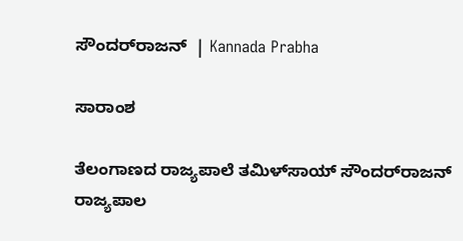ಸೌಂದರ್‌ರಾಜನ್‌  | Kannada Prabha

ಸಾರಾಂಶ

ತೆಲಂಗಾಣದ ರಾಜ್ಯಪಾಲೆ ತಮಿಳ್‌ಸಾಯ್‌ ಸೌಂದರ್‌ರಾಜನ್‌ ರಾಜ್ಯಪಾಲ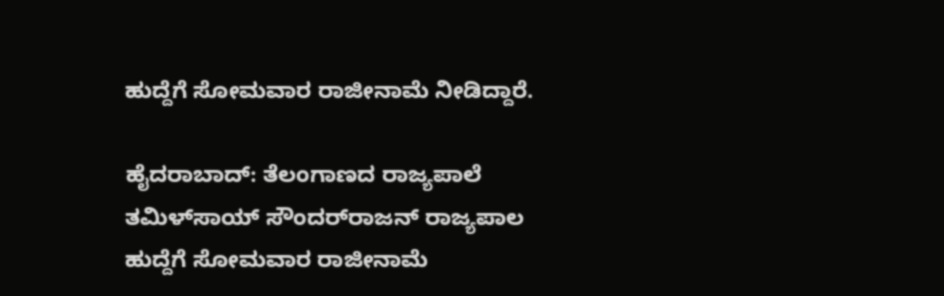ಹುದ್ದೆಗೆ ಸೋಮವಾರ ರಾಜೀನಾಮೆ ನೀಡಿದ್ದಾರೆ.

ಹೈದರಾಬಾದ್‌: ತೆಲಂಗಾಣದ ರಾಜ್ಯಪಾಲೆ ತಮಿಳ್‌ಸಾಯ್‌ ಸೌಂದರ್‌ರಾಜನ್‌ ರಾಜ್ಯಪಾಲ ಹುದ್ದೆಗೆ ಸೋಮವಾರ ರಾಜೀನಾಮೆ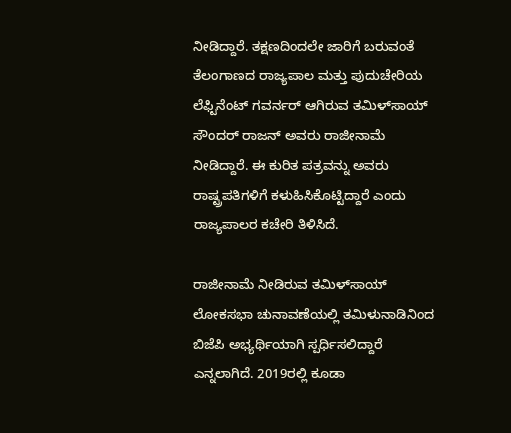ನೀಡಿದ್ದಾರೆ. ತಕ್ಷಣದಿಂದಲೇ ಜಾರಿಗೆ ಬರುವಂತೆ ತೆಲಂಗಾಣದ ರಾಜ್ಯಪಾಲ ಮತ್ತು ಪುದುಚೇರಿಯ ಲೆಫ್ಟಿನೆಂಟ್‌ ಗವರ್ನರ್‌ ಆಗಿರುವ ತಮಿಳ್‌ಸಾಯ್‌ ಸೌಂದರ್ ರಾಜನ್‌ ಅವರು ರಾಜೀನಾಮೆ ನೀಡಿದ್ದಾರೆ. ಈ ಕುರಿತ ಪತ್ರವನ್ನು ಅವರು ರಾಷ್ಟ್ರಪತಿಗಳಿಗೆ ಕಳುಹಿಸಿಕೊಟ್ಟಿದ್ದಾರೆ ಎಂದು ರಾಜ್ಯಪಾಲರ ಕಚೇರಿ ತಿಳಿಸಿದೆ.

ರಾಜೀನಾಮೆ ನೀಡಿರುವ ತಮಿಳ್‌ಸಾಯ್‌ ಲೋಕಸಭಾ ಚುನಾವಣೆಯಲ್ಲಿ ತಮಿಳುನಾಡಿನಿಂದ ಬಿಜೆಪಿ ಅಭ್ಯರ್ಥಿಯಾಗಿ ಸ್ಪರ್ಧಿಸಲಿದ್ದಾರೆ ಎನ್ನಲಾಗಿದೆ. 2019ರಲ್ಲಿ ಕೂಡಾ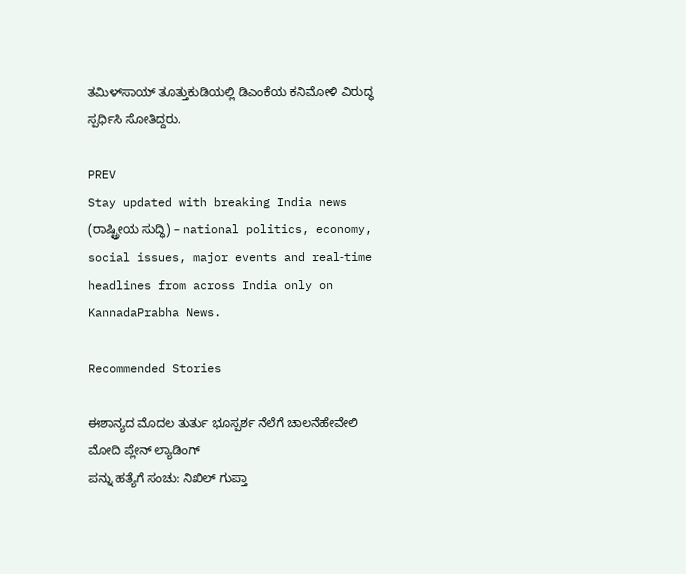ತಮಿಳ್‌ಸಾಯ್‌ ತೂತ್ತುಕುಡಿಯಲ್ಲಿ ಡಿಎಂಕೆಯ ಕನಿಮೋಳಿ ವಿರುದ್ಧ ಸ್ಪರ್ಧಿಸಿ ಸೋತಿದ್ದರು.

PREV
Stay updated with breaking India news (ರಾಷ್ಟ್ರೀಯ ಸುದ್ಧಿ) – national politics, economy, social issues, major events and real‑time headlines from across India only on KannadaPrabha News.

Recommended Stories

ಈಶಾನ್ಯದ ಮೊದಲ ತುರ್ತು ಭೂಸ್ಪರ್ಶ ನೆಲೆಗೆ ಚಾಲನೆಹೇವೇಲಿ ಮೋದಿ ಪ್ಲೇನ್‌ ಲ್ಯಾಡಿಂಗ್‌
ಪನ್ನು ಹತ್ಯೆಗೆ ಸಂಚು: ನಿಖಿಲ್‌ ಗುಪ್ತಾ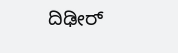ದಿಢೀರ್‌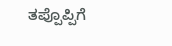ತಪ್ಪೊಪ್ಪಿಗೆ